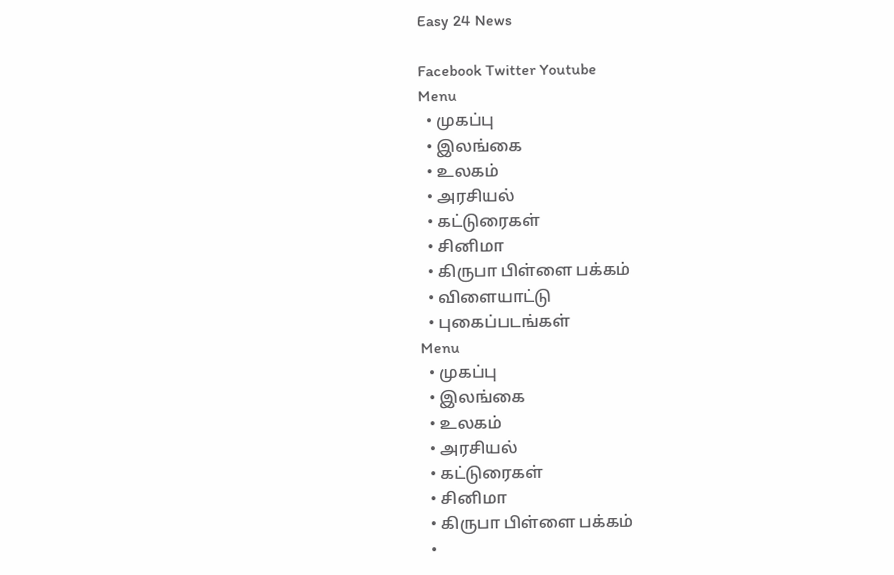Easy 24 News

Facebook Twitter Youtube
Menu
  • முகப்பு
  • இலங்கை
  • உலகம்
  • அரசியல்
  • கட்டுரைகள்
  • சினிமா
  • கிருபா பிள்ளை பக்கம்
  • விளையாட்டு
  • புகைப்படங்கள்
Menu
  • முகப்பு
  • இலங்கை
  • உலகம்
  • அரசியல்
  • கட்டுரைகள்
  • சினிமா
  • கிருபா பிள்ளை பக்கம்
  •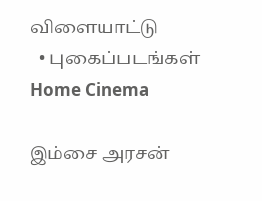விளையாட்டு
  • புகைப்படங்கள்
Home Cinema

இம்சை அரசன்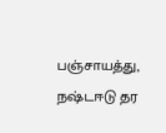பஞ்சாயத்து, நஷ்டஈடு தர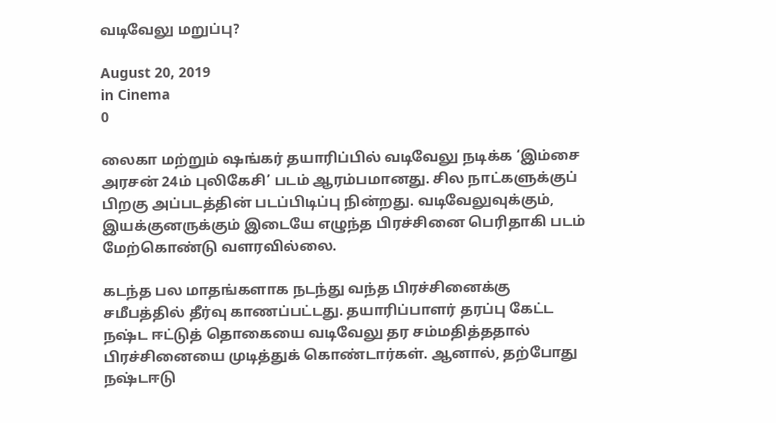வடிவேலு மறுப்பு?

August 20, 2019
in Cinema
0

லைகா மற்றும் ஷங்கர் தயாரிப்பில் வடிவேலு நடிக்க ‘இம்சை அரசன் 24ம் புலிகேசி’ படம் ஆரம்பமானது. சில நாட்களுக்குப் பிறகு அப்படத்தின் படப்பிடிப்பு நின்றது. வடிவேலுவுக்கும், இயக்குனருக்கும் இடையே எழுந்த பிரச்சினை பெரிதாகி படம் மேற்கொண்டு வளரவில்லை.

கடந்த பல மாதங்களாக நடந்து வந்த பிரச்சினைக்கு சமீபத்தில் தீர்வு காணப்பட்டது. தயாரிப்பாளர் தரப்பு கேட்ட நஷ்ட ஈட்டுத் தொகையை வடிவேலு தர சம்மதித்ததால் பிரச்சினையை முடித்துக் கொண்டார்கள். ஆனால், தற்போது நஷ்டஈடு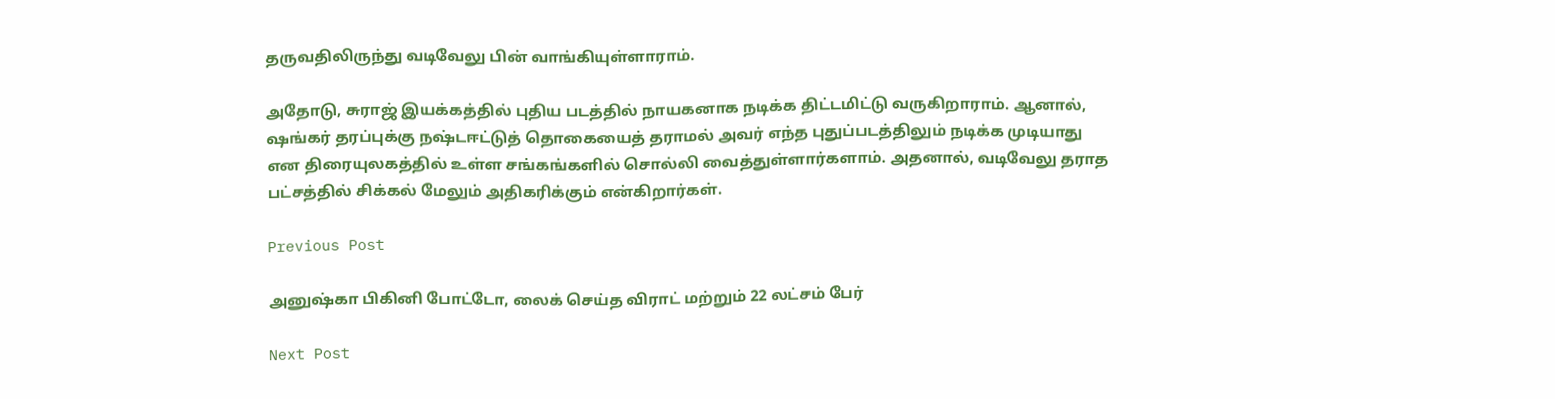தருவதிலிருந்து வடிவேலு பின் வாங்கியுள்ளாராம்.

அதோடு, சுராஜ் இயக்கத்தில் புதிய படத்தில் நாயகனாக நடிக்க திட்டமிட்டு வருகிறாராம். ஆனால், ஷங்கர் தரப்புக்கு நஷ்டஈட்டுத் தொகையைத் தராமல் அவர் எந்த புதுப்படத்திலும் நடிக்க முடியாது என திரையுலகத்தில் உள்ள சங்கங்களில் சொல்லி வைத்துள்ளார்களாம். அதனால், வடிவேலு தராத பட்சத்தில் சிக்கல் மேலும் அதிகரிக்கும் என்கிறார்கள்.

Previous Post

அனுஷ்கா பிகினி போட்டோ, லைக் செய்த விராட் மற்றும் 22 லட்சம் பேர்

Next Post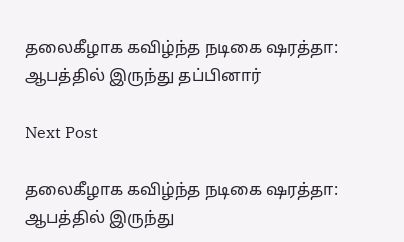தலைகீழாக கவிழ்ந்த நடிகை ஷரத்தா: ஆபத்தில் இருந்து தப்பினார்

Next Post

தலைகீழாக கவிழ்ந்த நடிகை ஷரத்தா: ஆபத்தில் இருந்து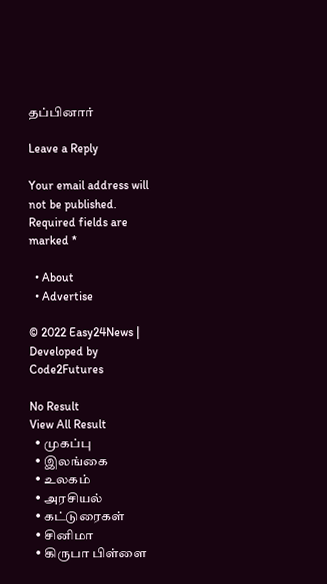தப்பினார்

Leave a Reply

Your email address will not be published. Required fields are marked *

  • About
  • Advertise

© 2022 Easy24News | Developed by Code2Futures

No Result
View All Result
  • முகப்பு
  • இலங்கை
  • உலகம்
  • அரசியல்
  • கட்டுரைகள்
  • சினிமா
  • கிருபா பிள்ளை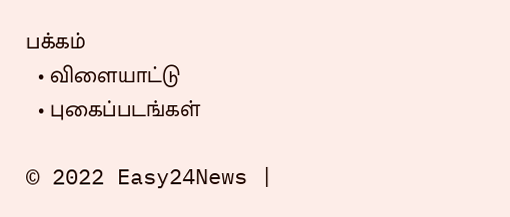பக்கம்
  • விளையாட்டு
  • புகைப்படங்கள்

© 2022 Easy24News |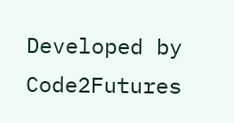Developed by Code2Futures